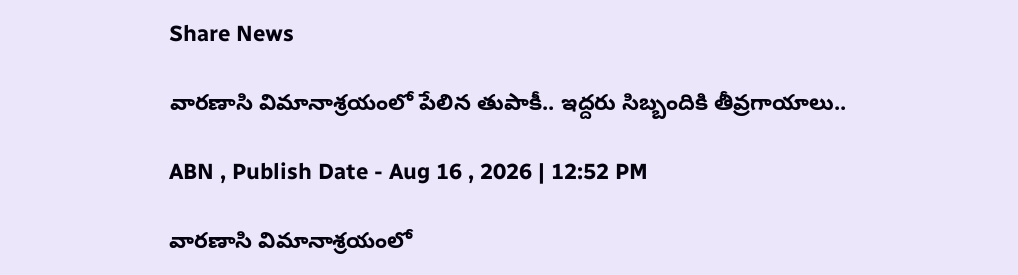Share News

వారణాసి విమానాశ్రయంలో పేలిన తుపాకీ.. ఇద్దరు సిబ్బందికి తీవ్రగాయాలు..

ABN , Publish Date - Aug 16 , 2026 | 12:52 PM

వారణాసి విమానాశ్రయంలో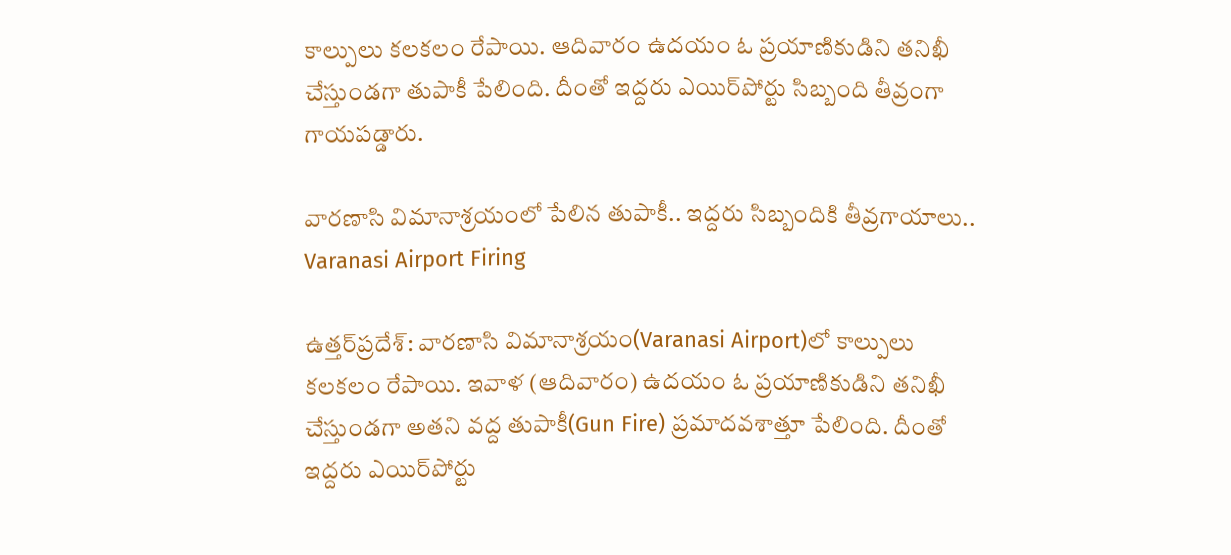కాల్పులు కలకలం రేపాయి. ఆదివారం ఉదయం ఓ ప్రయాణికుడిని తనిఖీ చేస్తుండగా తుపాకీ పేలింది. దీంతో ఇద్దరు ఎయిర్‌పోర్టు సిబ్బంది తీవ్రంగా గాయపడ్డారు.

వారణాసి విమానాశ్రయంలో పేలిన తుపాకీ.. ఇద్దరు సిబ్బందికి తీవ్రగాయాలు..
Varanasi Airport Firing

ఉత్తర్‌ప్రదేశ్: వారణాసి విమానాశ్రయం(Varanasi Airport)లో కాల్పులు కలకలం రేపాయి. ఇవాళ (ఆదివారం) ఉదయం ఓ ప్రయాణికుడిని తనిఖీ చేస్తుండగా అతని వద్ద తుపాకీ(Gun Fire) ప్రమాదవశాత్తూ పేలింది. దీంతో ఇద్దరు ఎయిర్‌పోర్టు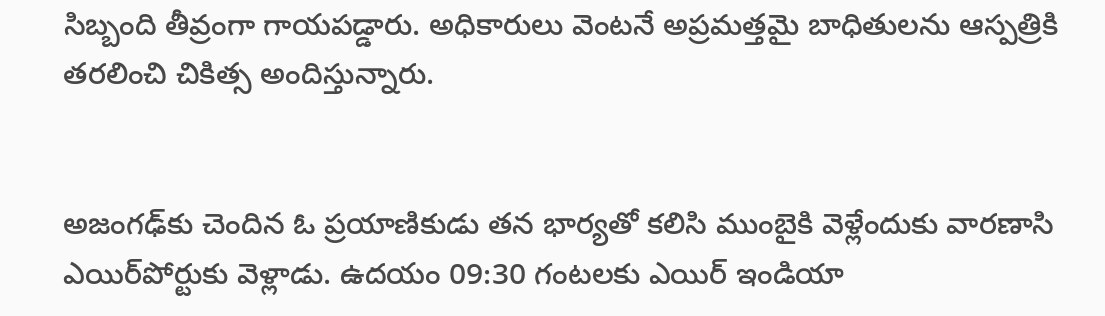సిబ్బంది తీవ్రంగా గాయపడ్డారు. అధికారులు వెంటనే అప్రమత్తమై బాధితులను ఆస్పత్రికి తరలించి చికిత్స అందిస్తున్నారు.


అజంగఢ్‌కు చెందిన ఓ ప్రయాణికుడు తన భార్యతో కలిసి ముంబైకి వెళ్లేందుకు వారణాసి ఎయిర్‌పోర్టుకు వెళ్లాడు. ఉదయం 09:30 గంటలకు ఎయిర్ ఇండియా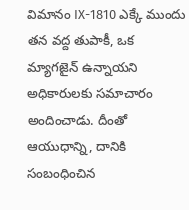విమానం IX-1810 ఎక్కే ముందు తన వద్ద తుపాకీ, ఒక మ్యాగజైన్ ఉన్నాయని అధికారులకు సమాచారం అందించాడు. దీంతో ఆయుధాన్ని, దానికి సంబంధించిన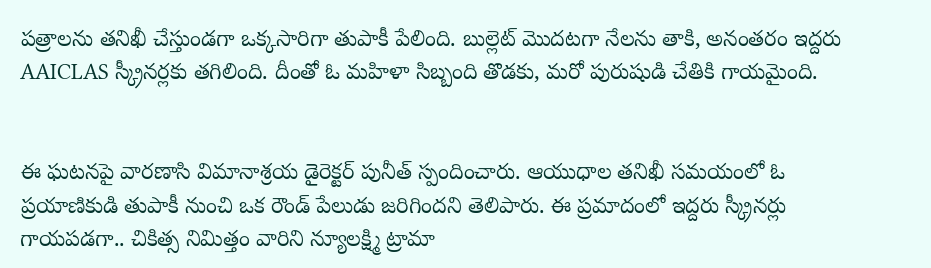పత్రాలను తనిఖీ చేస్తుండగా ఒక్కసారిగా తుపాకీ పేలింది. బుల్లెట్ మొదటగా నేలను తాకి, అనంతరం ఇద్దరు AAICLAS స్క్రీనర్లకు తగిలింది. దీంతో ఓ మహిళా సిబ్బంది తొడకు, మరో పురుషుడి చేతికి గాయమైంది.


ఈ ఘటనపై వారణాసి విమానాశ్రయ డైరెక్టర్ పునీత్ స్పందించారు. ఆయుధాల తనిఖీ సమయంలో ఓ ప్రయాణికుడి తుపాకీ నుంచి ఒక రౌండ్ పేలుడు జరిగిందని తెలిపారు. ఈ ప్రమాదంలో ఇద్దరు స్క్రీనర్లు గాయపడగా.. చికిత్స నిమిత్తం వారిని న్యూలక్ష్మి ట్రామా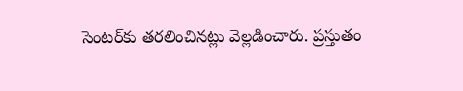సెంటర్‌కు తరలించినట్లు వెల్లడించారు. ప్రస్తుతం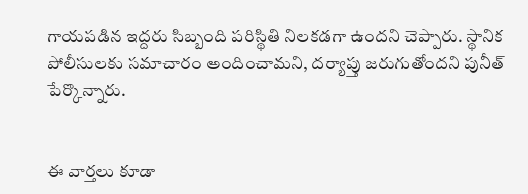గాయపడిన ఇద్దరు సిబ్బంది పరిస్థితి నిలకడగా ఉందని చెప్పారు. స్థానిక పోలీసులకు సమాచారం అందించామని, దర్యాప్తు జరుగుతోందని పునీత్ పేర్కొన్నారు.


ఈ వార్తలు కూడా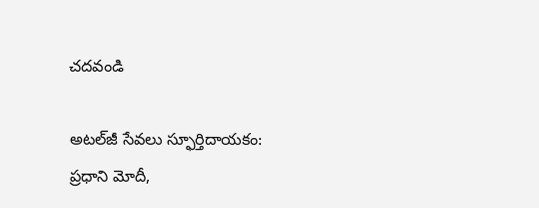చదవండి

అటల్‌జీ సేవలు స్ఫూర్తిదాయకం: ప్రధాని మోదీ,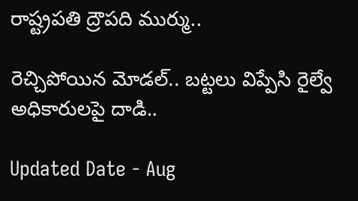రాష్ట్రపతి ద్రౌపది ముర్ము..

రెచ్చిపోయిన మోడల్.. బట్టలు విప్పేసి రైల్వే అధికారులపై దాడి..

Updated Date - Aug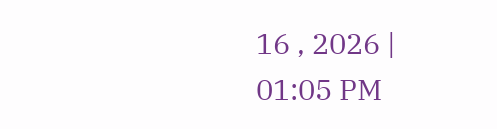16 , 2026 | 01:05 PM